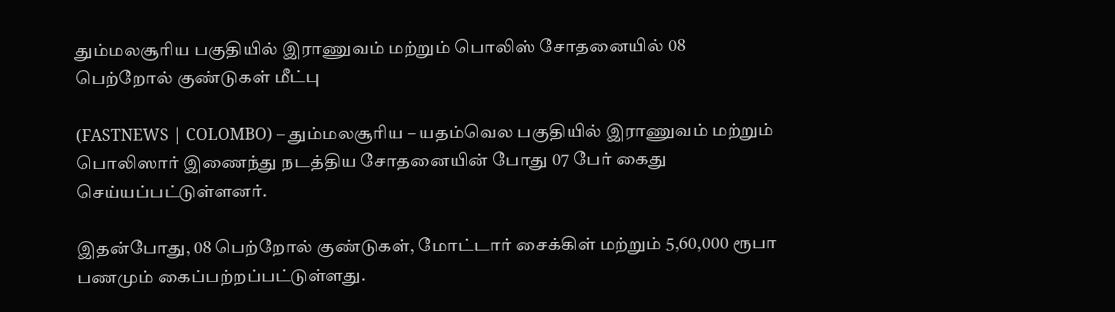தும்மலசூரிய பகுதியில் இராணுவம் மற்றும் பொலிஸ் சோதனையில் 08 பெற்றோல் குண்டுகள் மீட்பு

(FASTNEWS | COLOMBO) – தும்மலசூரிய – யதம்வெல பகுதியில் இராணுவம் மற்றும் பொலிஸார் இணைந்து நடத்திய சோதனையின் போது 07 பேர் கைது செய்யப்பட்டுள்ளனர்.

இதன்போது, 08 பெற்றோல் குண்டுகள், மோட்டார் சைக்கிள் மற்றும் 5,60,000 ரூபா பணமும் கைப்பற்றப்பட்டுள்ளது.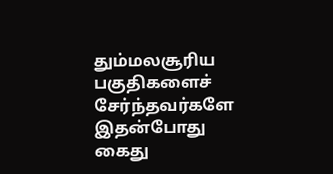தும்மலசூரிய பகுதிகளைச் சேர்ந்தவர்களே இதன்போது கைது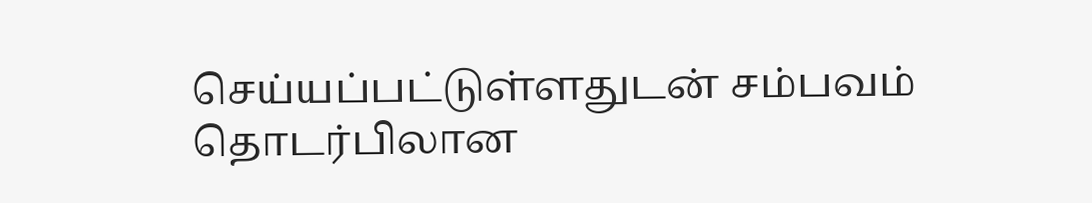செய்யப்பட்டுள்ளதுடன் சம்பவம் தொடர்பிலான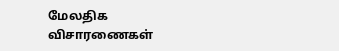மேலதிக விசாரணைகள்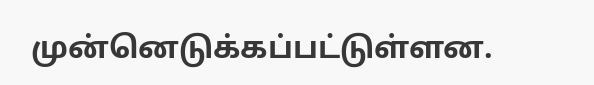முன்னெடுக்கப்பட்டுள்ளன.